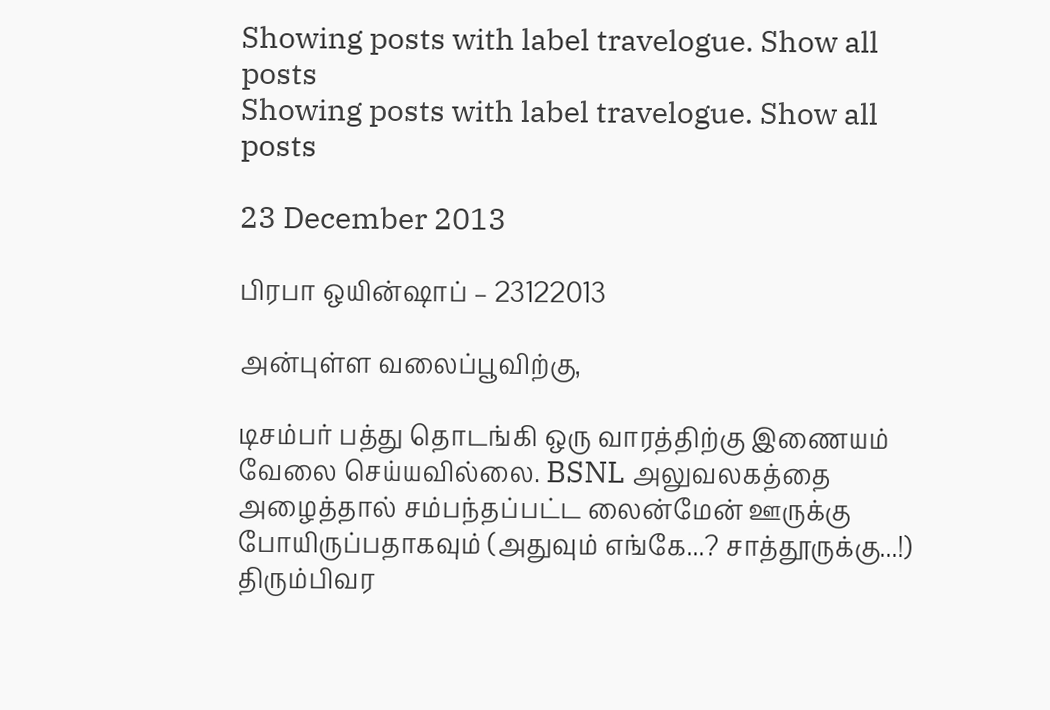Showing posts with label travelogue. Show all posts
Showing posts with label travelogue. Show all posts

23 December 2013

பிரபா ஒயின்ஷாப் – 23122013

அன்புள்ள வலைப்பூவிற்கு,

டிசம்பர் பத்து தொடங்கி ஒரு வாரத்திற்கு இணையம் வேலை செய்யவில்லை. BSNL அலுவலகத்தை அழைத்தால் சம்பந்தப்பட்ட லைன்மேன் ஊருக்கு போயிருப்பதாகவும் (அதுவும் எங்கே...? சாத்தூருக்கு...!) திரும்பிவர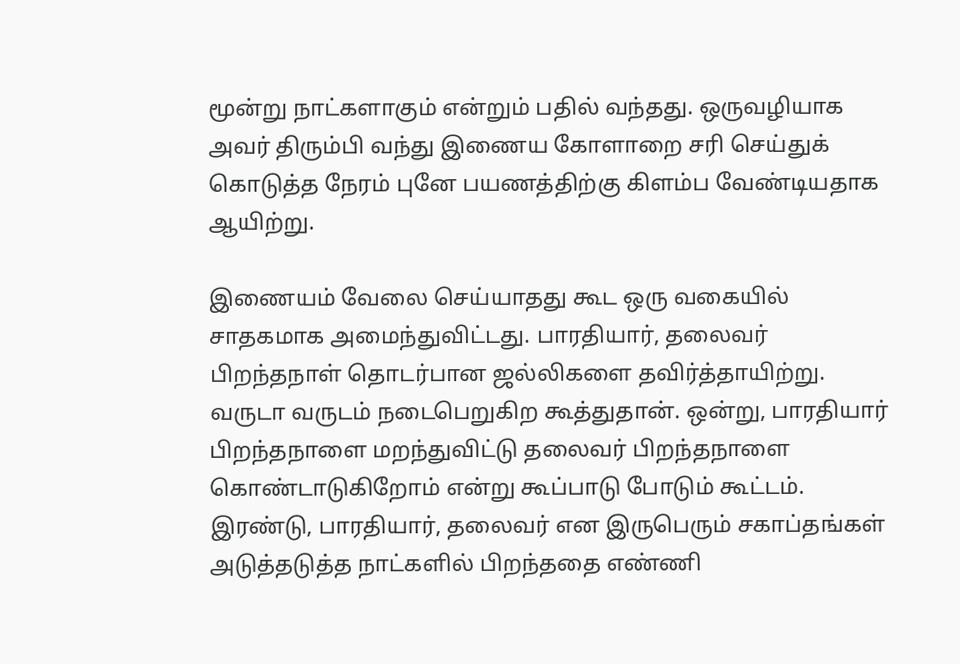மூன்று நாட்களாகும் என்றும் பதில் வந்தது. ஒருவழியாக அவர் திரும்பி வந்து இணைய கோளாறை சரி செய்துக் கொடுத்த நேரம் புனே பயணத்திற்கு கிளம்ப வேண்டியதாக ஆயிற்று.

இணையம் வேலை செய்யாதது கூட ஒரு வகையில் சாதகமாக அமைந்துவிட்டது. பாரதியார், தலைவர் பிறந்தநாள் தொடர்பான ஜல்லிகளை தவிர்த்தாயிற்று. வருடா வருடம் நடைபெறுகிற கூத்துதான். ஒன்று, பாரதியார் பிறந்தநாளை மறந்துவிட்டு தலைவர் பிறந்தநாளை கொண்டாடுகிறோம் என்று கூப்பாடு போடும் கூட்டம். இரண்டு, பாரதியார், தலைவர் என இருபெரும் சகாப்தங்கள் அடுத்தடுத்த நாட்களில் பிறந்ததை எண்ணி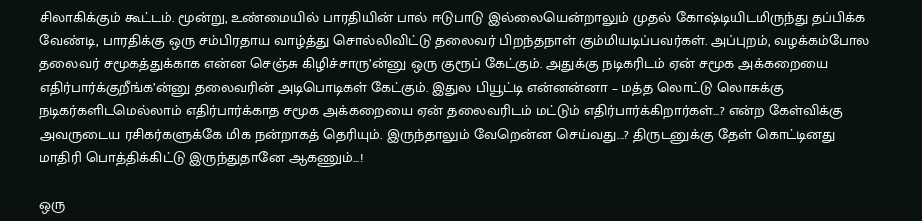சிலாகிக்கும் கூட்டம். மூன்று, உண்மையில் பாரதியின் பால் ஈடுபாடு இல்லையென்றாலும் முதல் கோஷ்டியிடமிருந்து தப்பிக்க வேண்டி, பாரதிக்கு ஒரு சம்பிரதாய வாழ்த்து சொல்லிவிட்டு தலைவர் பிறந்தநாள் கும்மியடிப்பவர்கள். அப்புறம், வழக்கம்போல தலைவர் சமூகத்துக்காக என்ன செஞ்சு கிழிச்சாரு’ன்னு ஒரு குரூப் கேட்கும். அதுக்கு நடிகரிடம் ஏன் சமூக அக்கறையை எதிர்பார்க்குறீங்க’ன்னு தலைவரின் அடிபொடிகள் கேட்கும். இதுல பியூட்டி என்னன்னா – மத்த லொட்டு லொசுக்கு நடிகர்களிடமெல்லாம் எதிர்பார்க்காத சமூக அக்கறையை ஏன் தலைவரிடம் மட்டும் எதிர்பார்க்கிறார்கள்...? என்ற கேள்விக்கு அவருடைய ரசிகர்களுக்கே மிக நன்றாகத் தெரியும். இருந்தாலும் வேறென்ன செய்வது...? திருடனுக்கு தேள் கொட்டினது மாதிரி பொத்திக்கிட்டு இருந்துதானே ஆகணும்...!

ஒரு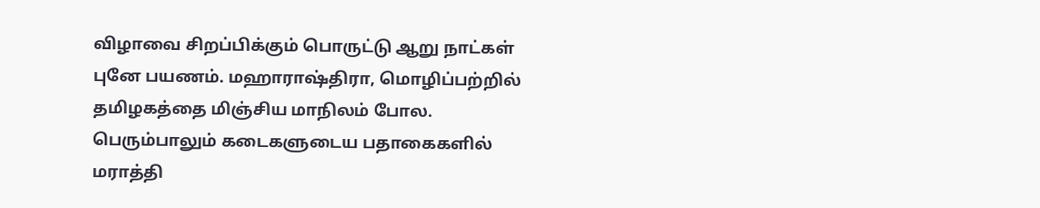விழாவை சிறப்பிக்கும் பொருட்டு ஆறு நாட்கள் புனே பயணம். மஹாராஷ்திரா, மொழிப்பற்றில் தமிழகத்தை மிஞ்சிய மாநிலம் போல. பெரும்பாலும் கடைகளுடைய பதாகைகளில் மராத்தி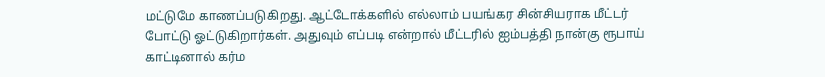மட்டுமே காணப்படுகிறது. ஆட்டோக்களில் எல்லாம் பயங்கர சின்சியராக மீட்டர் போட்டு ஓட்டுகிறார்கள். அதுவும் எப்படி என்றால் மீட்டரில் ஐம்பத்தி நான்கு ரூபாய் காட்டினால் கர்ம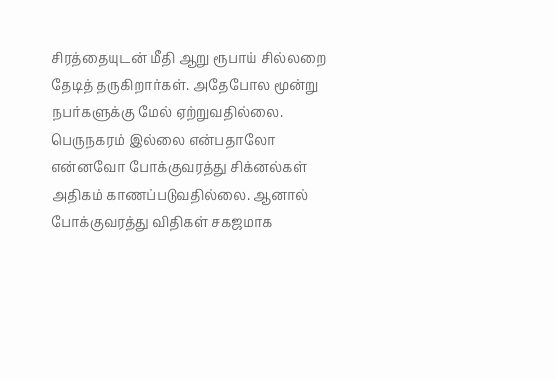சிரத்தையுடன் மீதி ஆறு ரூபாய் சில்லறை தேடித் தருகிறார்கள். அதேபோல மூன்று நபர்களுக்கு மேல் ஏற்றுவதில்லை. பெருநகரம் இல்லை என்பதாலோ என்னவோ போக்குவரத்து சிக்னல்கள் அதிகம் காணப்படுவதில்லை. ஆனால் போக்குவரத்து விதிகள் சகஜமாக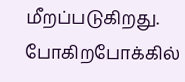மீறப்படுகிறது. போகிறபோக்கில்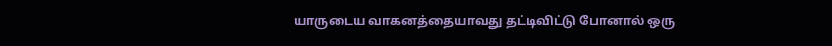யாருடைய வாகனத்தையாவது தட்டிவிட்டு போனால் ஒரு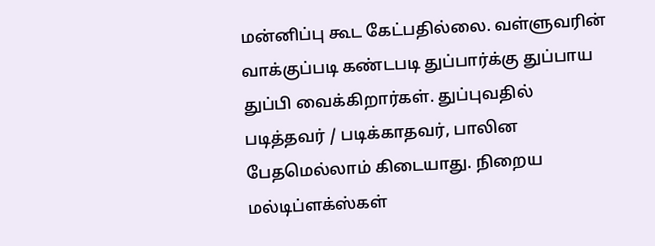மன்னிப்பு கூட கேட்பதில்லை. வள்ளுவரின் வாக்குப்படி கண்டபடி துப்பார்க்கு துப்பாய துப்பி வைக்கிறார்கள். துப்புவதில் படித்தவர் / படிக்காதவர், பாலின பேதமெல்லாம் கிடையாது. நிறைய மல்டிப்ளக்ஸ்கள்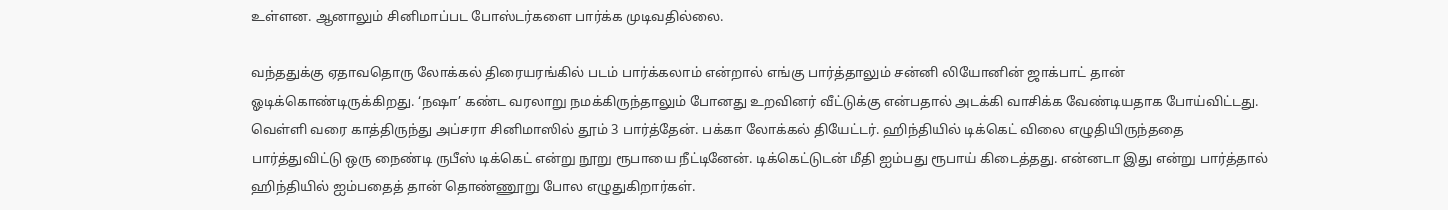உள்ளன. ஆனாலும் சினிமாப்பட போஸ்டர்களை பார்க்க முடிவதில்லை.

வந்ததுக்கு ஏதாவதொரு லோக்கல் திரையரங்கில் படம் பார்க்கலாம் என்றால் எங்கு பார்த்தாலும் சன்னி லியோனின் ஜாக்பாட் தான் ஓடிக்கொண்டிருக்கிறது. ‘நஷா’ கண்ட வரலாறு நமக்கிருந்தாலும் போனது உறவினர் வீட்டுக்கு என்பதால் அடக்கி வாசிக்க வேண்டியதாக போய்விட்டது. வெள்ளி வரை காத்திருந்து அப்சரா சினிமாஸில் தூம் 3 பார்த்தேன். பக்கா லோக்கல் தியேட்டர். ஹிந்தியில் டிக்கெட் விலை எழுதியிருந்ததை பார்த்துவிட்டு ஒரு நைண்டி ருபீஸ் டிக்கெட் என்று நூறு ரூபாயை நீட்டினேன். டிக்கெட்டுடன் மீதி ஐம்பது ரூபாய் கிடைத்தது. என்னடா இது என்று பார்த்தால் ஹிந்தியில் ஐம்பதைத் தான் தொண்ணூறு போல எழுதுகிறார்கள்.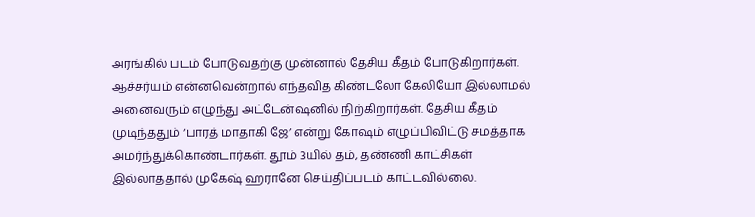அரங்கில் படம் போடுவதற்கு முன்னால் தேசிய கீதம் போடுகிறார்கள். ஆச்சர்யம் என்னவென்றால் எந்தவித கிண்டலோ கேலியோ இல்லாமல் அனைவரும் எழுந்து அட்டேன்ஷனில் நிற்கிறார்கள். தேசிய கீதம் முடிந்ததும் ‘பாரத் மாதாகி ஜே’ என்று கோஷம் எழுப்பிவிட்டு சமத்தாக அமர்ந்துக்கொண்டார்கள். தூம் 3யில் தம், தண்ணி காட்சிகள் இல்லாததால் முகேஷ் ஹரானே செய்திப்படம் காட்டவில்லை.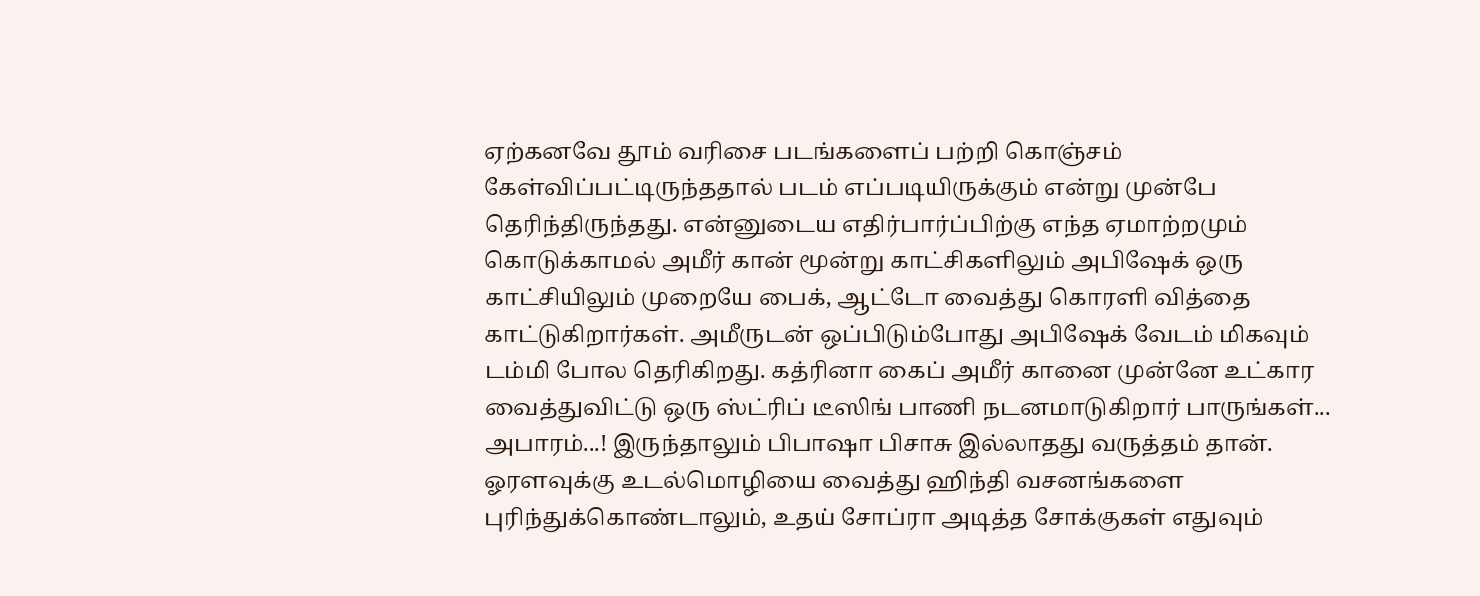ஏற்கனவே தூம் வரிசை படங்களைப் பற்றி கொஞ்சம் கேள்விப்பட்டிருந்ததால் படம் எப்படியிருக்கும் என்று முன்பே தெரிந்திருந்தது. என்னுடைய எதிர்பார்ப்பிற்கு எந்த ஏமாற்றமும் கொடுக்காமல் அமீர் கான் மூன்று காட்சிகளிலும் அபிஷேக் ஒரு காட்சியிலும் முறையே பைக், ஆட்டோ வைத்து கொரளி வித்தை காட்டுகிறார்கள். அமீருடன் ஒப்பிடும்போது அபிஷேக் வேடம் மிகவும் டம்மி போல தெரிகிறது. கத்ரினா கைப் அமீர் கானை முன்னே உட்கார வைத்துவிட்டு ஒரு ஸ்ட்ரிப் டீஸிங் பாணி நடனமாடுகிறார் பாருங்கள்... அபாரம்...! இருந்தாலும் பிபாஷா பிசாசு இல்லாதது வருத்தம் தான். ஓரளவுக்கு உடல்மொழியை வைத்து ஹிந்தி வசனங்களை புரிந்துக்கொண்டாலும், உதய் சோப்ரா அடித்த சோக்குகள் எதுவும்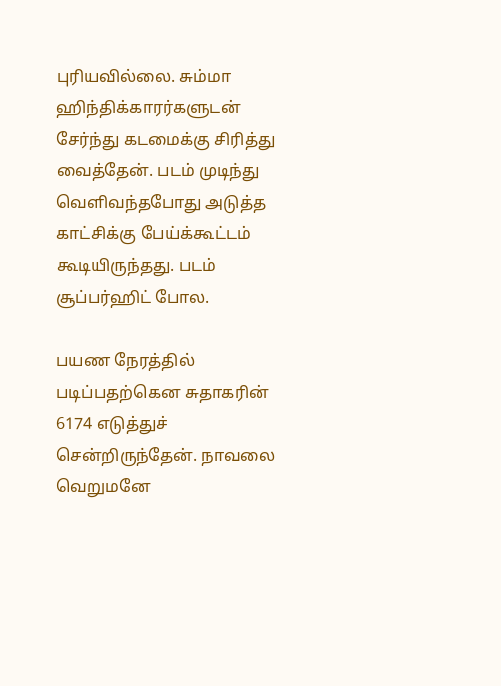புரியவில்லை. சும்மா ஹிந்திக்காரர்களுடன் சேர்ந்து கடமைக்கு சிரித்து வைத்தேன். படம் முடிந்து வெளிவந்தபோது அடுத்த காட்சிக்கு பேய்க்கூட்டம் கூடியிருந்தது. படம் சூப்பர்ஹிட் போல.

பயண நேரத்தில் படிப்பதற்கென சுதாகரின் 6174 எடுத்துச் சென்றிருந்தேன். நாவலை வெறுமனே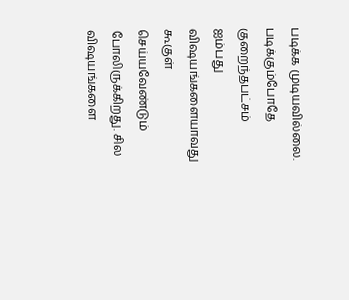படிக்க முடியவில்லை. படிக்கும்போதே குறைந்தபட்சம் ஐம்பது விஷயங்களையாவது கூகுள் செய்யவேண்டும் போலிருக்கிறது. சில விஷயங்களை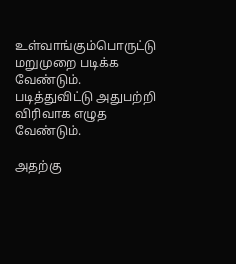உள்வாங்கும்பொருட்டு மறுமுறை படிக்க வேண்டும். படித்துவிட்டு அதுபற்றி விரிவாக எழுத வேண்டும்.

அதற்கு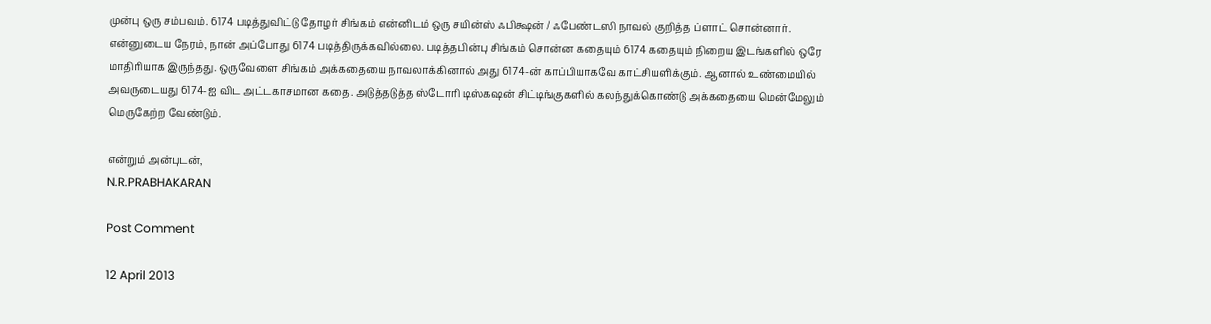முன்பு ஒரு சம்பவம். 6174 படித்துவிட்டு தோழர் சிங்கம் என்னிடம் ஒரு சயின்ஸ் ஃபிக்ஷன் / ஃபேண்டஸி நாவல் குறித்த ப்ளாட் சொன்னார். என்னுடைய நேரம், நான் அப்போது 6174 படித்திருக்கவில்லை. படித்தபின்பு சிங்கம் சொன்ன கதையும் 6174 கதையும் நிறைய இடங்களில் ஒரே மாதிரியாக இருந்தது. ஒருவேளை சிங்கம் அக்கதையை நாவலாக்கினால் அது 6174-ன் காப்பியாகவே காட்சியளிக்கும். ஆனால் உண்மையில் அவருடையது 6174-ஐ விட அட்டகாசமான கதை. அடுத்தடுத்த ஸ்டோரி டிஸ்கஷன் சிட்டிங்குகளில் கலந்துக்கொண்டு அக்கதையை மென்மேலும் மெருகேற்ற வேண்டும்.

என்றும் அன்புடன்,
N.R.PRABHAKARAN

Post Comment

12 April 2013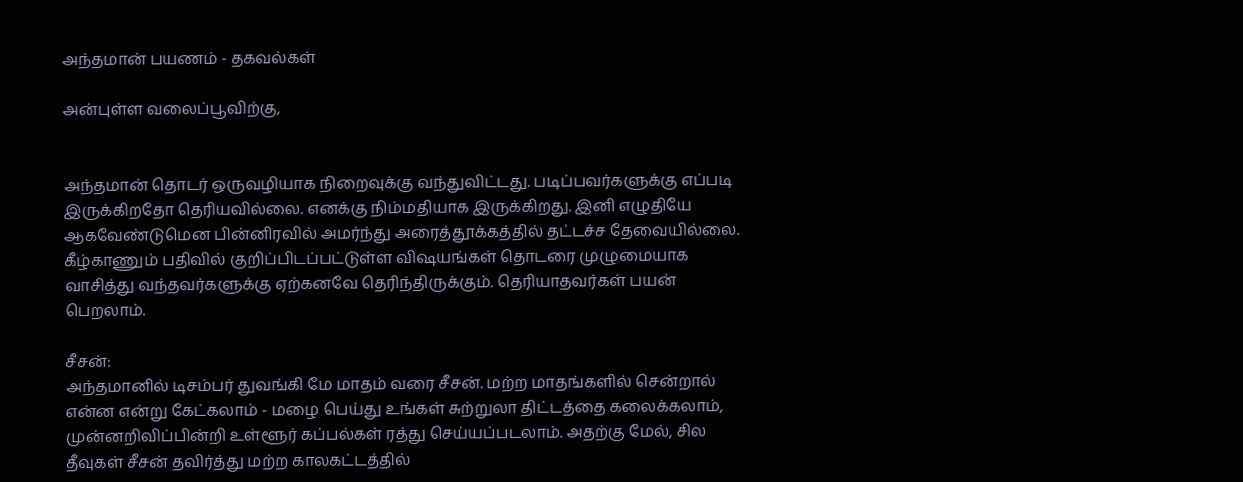அந்தமான் பயணம் - தகவல்கள்

அன்புள்ள வலைப்பூவிற்கு,


அந்தமான் தொடர் ஒருவழியாக நிறைவுக்கு வந்துவிட்டது. படிப்பவர்களுக்கு எப்படி இருக்கிறதோ தெரியவில்லை. எனக்கு நிம்மதியாக இருக்கிறது. இனி எழுதியே ஆகவேண்டுமென பின்னிரவில் அமர்ந்து அரைத்தூக்கத்தில் தட்டச்ச தேவையில்லை. கீழ்காணும் பதிவில் குறிப்பிடப்பட்டுள்ள விஷயங்கள் தொடரை முழுமையாக வாசித்து வந்தவர்களுக்கு ஏற்கனவே தெரிந்திருக்கும். தெரியாதவர்கள் பயன் பெறலாம்.

சீசன்:
அந்தமானில் டிசம்பர் துவங்கி மே மாதம் வரை சீசன். மற்ற மாதங்களில் சென்றால் என்ன என்று கேட்கலாம் - மழை பெய்து உங்கள் சுற்றுலா திட்டத்தை கலைக்கலாம், முன்னறிவிப்பின்றி உள்ளூர் கப்பல்கள் ரத்து செய்யப்படலாம். அதற்கு மேல், சில தீவுகள் சீசன் தவிர்த்து மற்ற காலகட்டத்தில்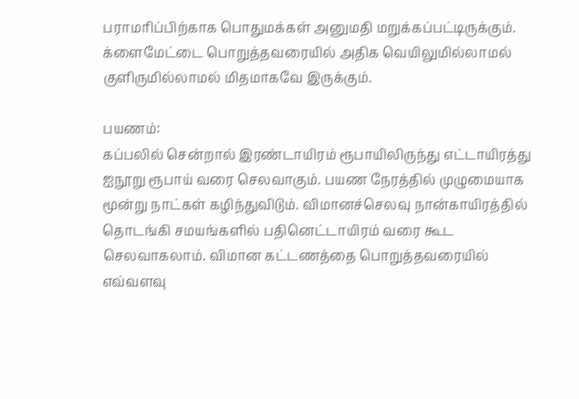பராமரிப்பிற்காக பொதுமக்கள் அனுமதி மறுக்கப்பட்டிருக்கும். க்ளைமேட்டை பொறுத்தவரையில் அதிக வெயிலுமில்லாமல் குளிருமில்லாமல் மிதமாகவே இருக்கும்.

பயணம்:
கப்பலில் சென்றால் இரண்டாயிரம் ரூபாயிலிருந்து எட்டாயிரத்து ஐநூறு ரூபாய் வரை செலவாகும். பயண நேரத்தில் முழுமையாக மூன்று நாட்கள் கழிந்துவிடும். விமானச்செலவு நான்காயிரத்தில் தொடங்கி சமயங்களில் பதினெட்டாயிரம் வரை கூட செலவாகலாம். விமான கட்டணத்தை பொறுத்தவரையில் எவ்வளவு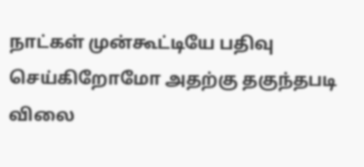நாட்கள் முன்கூட்டியே பதிவு செய்கிறோமோ அதற்கு தகுந்தபடி விலை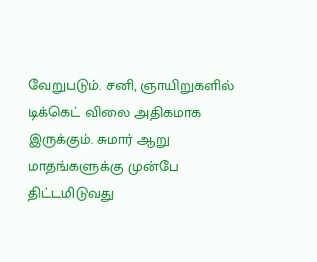வேறுபடும். சனி, ஞாயிறுகளில் டிக்கெட் விலை அதிகமாக இருக்கும். சுமார் ஆறு மாதங்களுக்கு முன்பே திட்டமிடுவது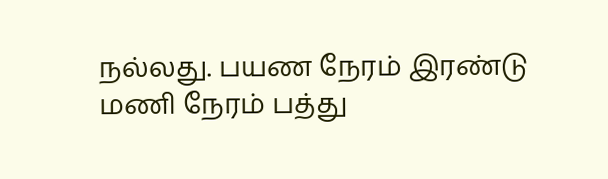நல்லது. பயண நேரம் இரண்டு மணி நேரம் பத்து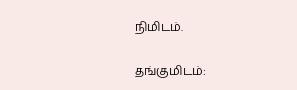நிமிடம்.

தங்குமிடம்: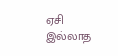ஏசி இல்லாத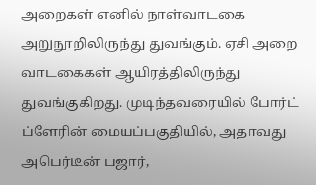அறைகள் எனில் நாள்வாடகை அறுநூறிலிருந்து துவங்கும். ஏசி அறை வாடகைகள் ஆயிரத்திலிருந்து துவங்குகிறது. முடிந்தவரையில் போர்ட் ப்ளேரின் மையப்பகுதியில், அதாவது அபெர்டீன் பஜார்,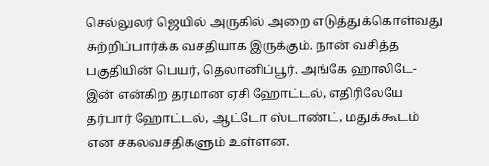செல்லுலர் ஜெயில் அருகில் அறை எடுத்துக்கொள்வது சுற்றிப்பார்க்க வசதியாக இருக்கும். நான் வசித்த பகுதியின் பெயர், தெலானிப்பூர். அங்கே ஹாலிடே-இன் என்கிற தரமான ஏசி ஹோட்டல், எதிரிலேயே தர்பார் ஹோட்டல், ஆட்டோ ஸ்டாண்ட், மதுக்கூடம் என சகலவசதிகளும் உள்ளன.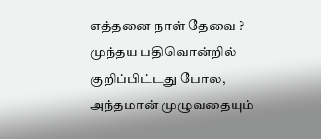எத்தனை நாள் தேவை ?
முந்தய பதிவொன்றில் குறிப்பிட்டது போல, அந்தமான் முழுவதையும்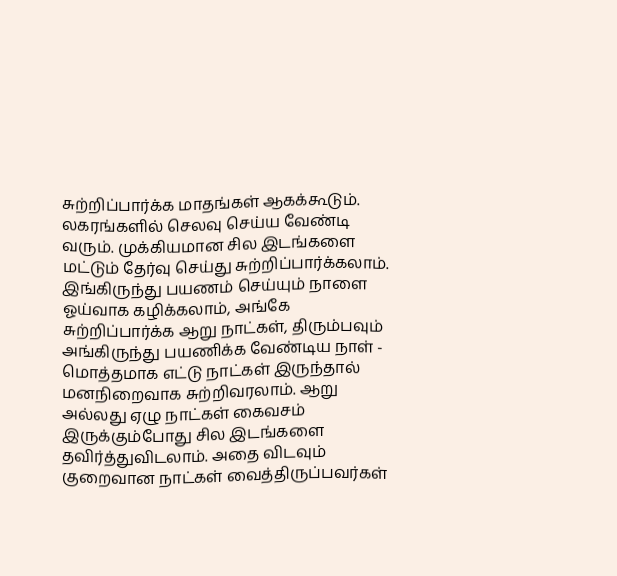சுற்றிப்பார்க்க மாதங்கள் ஆகக்கூடும். லகரங்களில் செலவு செய்ய வேண்டி வரும். முக்கியமான சில இடங்களை மட்டும் தேர்வு செய்து சுற்றிப்பார்க்கலாம். இங்கிருந்து பயணம் செய்யும் நாளை ஓய்வாக கழிக்கலாம், அங்கே சுற்றிப்பார்க்க ஆறு நாட்கள், திரும்பவும் அங்கிருந்து பயணிக்க வேண்டிய நாள் - மொத்தமாக எட்டு நாட்கள் இருந்தால் மனநிறைவாக சுற்றிவரலாம். ஆறு அல்லது ஏழு நாட்கள் கைவசம் இருக்கும்போது சில இடங்களை தவிர்த்துவிடலாம். அதை விடவும் குறைவான நாட்கள் வைத்திருப்பவர்கள்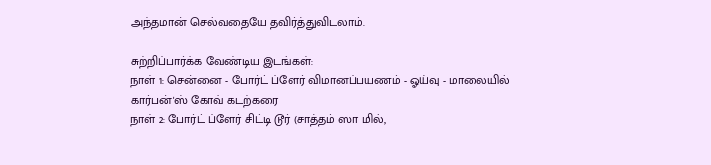அந்தமான் செல்வதையே தவிர்த்துவிடலாம்.

சுற்றிப்பார்க்க வேண்டிய இடங்கள்:
நாள் 1: சென்னை - போர்ட் ப்ளேர் விமானப்பயணம் - ஓய்வு - மாலையில் கார்பன்'ஸ் கோவ் கடற்கரை
நாள் 2: போர்ட் ப்ளேர் சிட்டி டூர் (சாத்தம் ஸா மில்,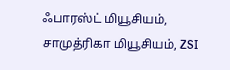ஃபாரஸ்ட் மியூசியம், சாமுத்ரிகா மியூசியம், ZSI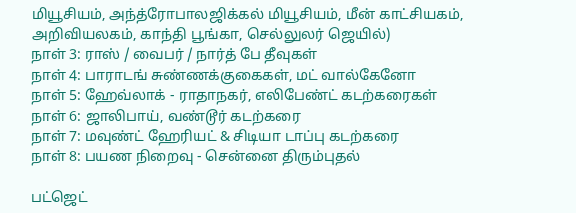மியூசியம், அந்த்ரோபாலஜிக்கல் மியூசியம், மீன் காட்சியகம், அறிவியலகம், காந்தி பூங்கா, செல்லுலர் ஜெயில்)
நாள் 3: ராஸ் / வைபர் / நார்த் பே தீவுகள்
நாள் 4: பாராடங் சுண்ணக்குகைகள், மட் வால்கேனோ
நாள் 5: ஹேவ்லாக் - ராதாநகர், எலிபேண்ட் கடற்கரைகள்
நாள் 6: ஜாலிபாய், வண்டூர் கடற்கரை
நாள் 7: மவுண்ட் ஹேரியட் & சிடியா டாப்பு கடற்கரை
நாள் 8: பயண நிறைவு - சென்னை திரும்புதல்

பட்ஜெட்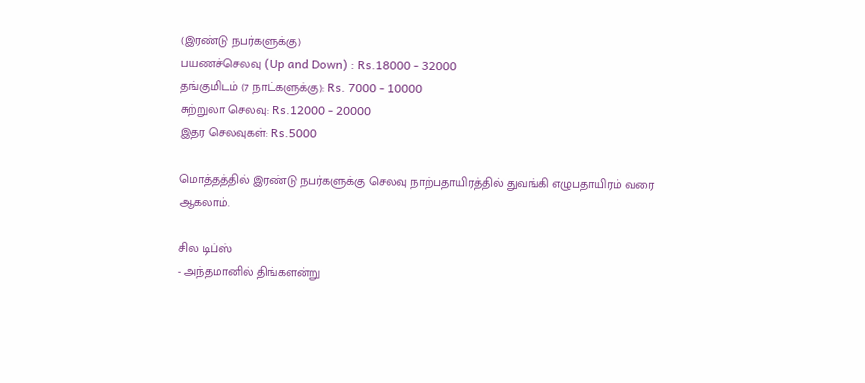(இரண்டு நபர்களுக்கு)
பயணச்செலவு (Up and Down) : Rs.18000 - 32000
தங்குமிடம் (7 நாட்களுக்கு): Rs. 7000 - 10000
சுற்றுலா செலவு: Rs.12000 - 20000
இதர செலவுகள்: Rs.5000

மொத்தத்தில் இரண்டு நபர்களுக்கு செலவு நாற்பதாயிரத்தில் துவங்கி எழுபதாயிரம் வரை ஆகலாம்.

சில டிப்ஸ்
- அந்தமானில் திங்களன்று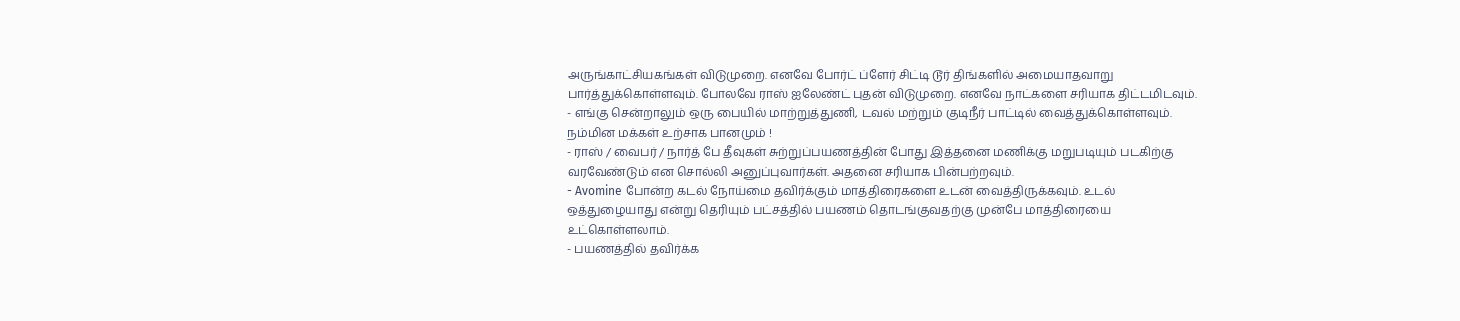அருங்காட்சியகங்கள் விடுமுறை. எனவே போர்ட் ப்ளேர் சிட்டி டூர் திங்களில் அமையாதவாறு பார்த்துக்கொள்ளவும். போலவே ராஸ் ஐலேண்ட் புதன் விடுமுறை. எனவே நாட்களை சரியாக திட்டமிடவும்.
- எங்கு சென்றாலும் ஒரு பையில் மாற்றுத்துணி, டவல் மற்றும் குடிநீர் பாட்டில் வைத்துக்கொள்ளவும். நம்மின மக்கள் உற்சாக பானமும் !
- ராஸ் / வைபர் / நார்த் பே தீவுகள் சுற்றுப்பயணத்தின் போது இத்தனை மணிக்கு மறுபடியும் படகிற்கு வரவேண்டும் என சொல்லி அனுப்புவார்கள். அதனை சரியாக பின்பற்றவும்.
- Avomine போன்ற கடல் நோய்மை தவிர்க்கும் மாத்திரைகளை உடன் வைத்திருக்கவும். உடல் ஒத்துழையாது என்று தெரியும் பட்சத்தில் பயணம் தொடங்குவதற்கு முன்பே மாத்திரையை உட்கொள்ளலாம்.
- பயணத்தில் தவிர்க்க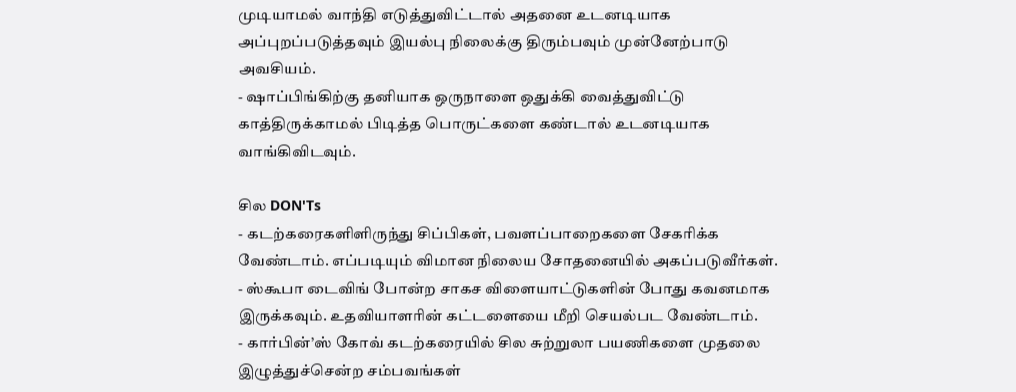முடியாமல் வாந்தி எடுத்துவிட்டால் அதனை உடனடியாக அப்புறப்படுத்தவும் இயல்பு நிலைக்கு திரும்பவும் முன்னேற்பாடு அவசியம்.
- ஷாப்பிங்கிற்கு தனியாக ஒருநாளை ஒதுக்கி வைத்துவிட்டு காத்திருக்காமல் பிடித்த பொருட்களை கண்டால் உடனடியாக வாங்கிவிடவும்.

சில DON'Ts
- கடற்கரைகளிளிருந்து சிப்பிகள், பவளப்பாறைகளை சேகரிக்க வேண்டாம். எப்படியும் விமான நிலைய சோதனையில் அகப்படுவீர்கள்.
- ஸ்கூபா டைவிங் போன்ற சாகச விளையாட்டுகளின் போது கவனமாக இருக்கவும். உதவியாளரின் கட்டளையை மீறி செயல்பட வேண்டாம்.
- கார்பின்’ஸ் கோவ் கடற்கரையில் சில சுற்றுலா பயணிகளை முதலை இழுத்துச்சென்ற சம்பவங்கள்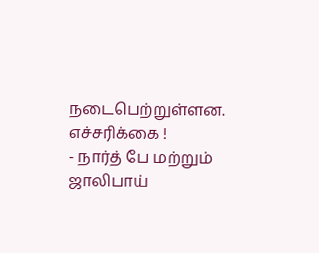நடைபெற்றுள்ளன. எச்சரிக்கை !
- நார்த் பே மற்றும் ஜாலிபாய்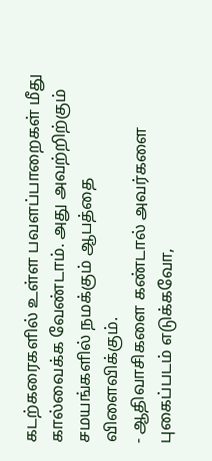கடற்கரைகளில் உள்ள பவளப்பாறைகள் மீது கால்வைக்க வேண்டாம். அது அவற்றிற்கும் சமயங்களில் நமக்கும் ஆபத்தை விளைவிக்கும்.
- ஆதிவாசிகளை கண்டால் அவர்களை புகைப்படம் எடுக்கவோ,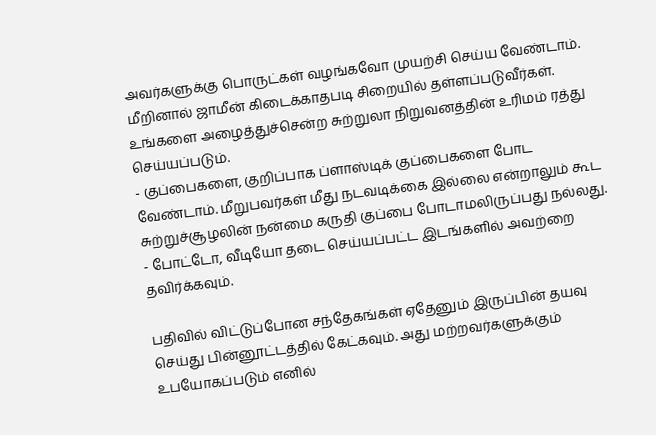அவர்களுக்கு பொருட்கள் வழங்கவோ முயற்சி செய்ய வேண்டாம். மீறினால் ஜாமீன் கிடைக்காதபடி சிறையில் தள்ளப்படுவீர்கள். உங்களை அழைத்துச்சென்ற சுற்றுலா நிறுவனத்தின் உரிமம் ரத்து செய்யப்படும்.
- குப்பைகளை, குறிப்பாக ப்ளாஸ்டிக் குப்பைகளை போட வேண்டாம். மீறுபவர்கள் மீது நடவடிக்கை இல்லை என்றாலும் கூட சுற்றுச்சூழலின் நன்மை கருதி குப்பை போடாமலிருப்பது நல்லது.
- போட்டோ, வீடியோ தடை செய்யப்பட்ட இடங்களில் அவற்றை தவிர்க்கவும்.

பதிவில் விட்டுப்போன சந்தேகங்கள் ஏதேனும் இருப்பின் தயவு செய்து பின்னூட்டத்தில் கேட்கவும். அது மற்றவர்களுக்கும் உபயோகப்படும் எனில்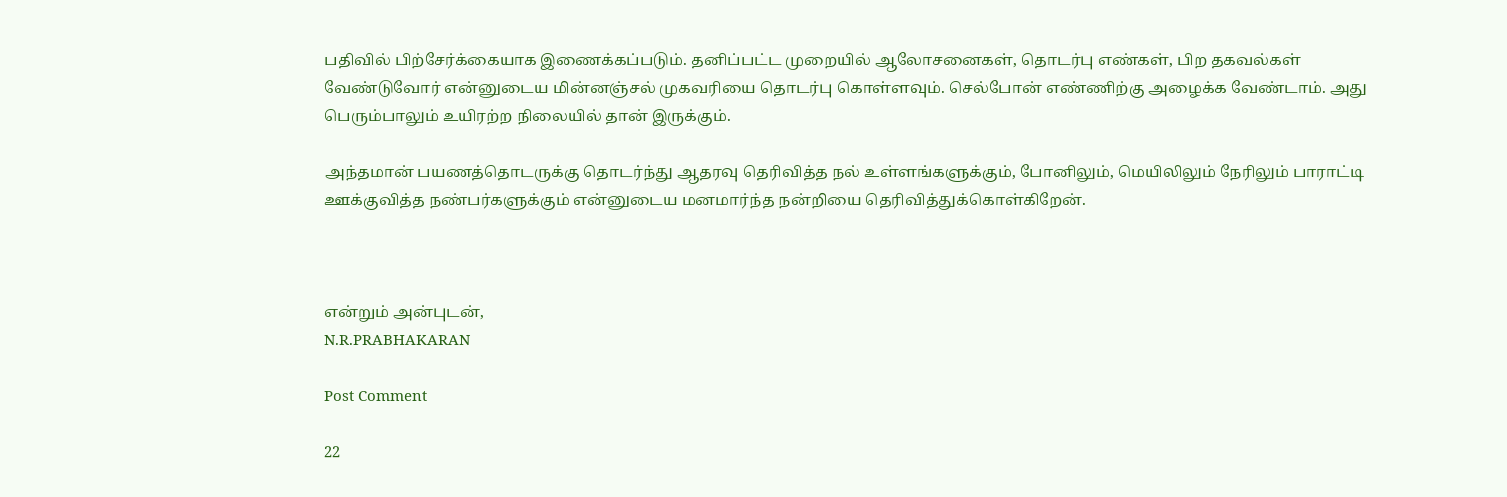பதிவில் பிற்சேர்க்கையாக இணைக்கப்படும். தனிப்பட்ட முறையில் ஆலோசனைகள், தொடர்பு எண்கள், பிற தகவல்கள் வேண்டுவோர் என்னுடைய மின்னஞ்சல் முகவரியை தொடர்பு கொள்ளவும். செல்போன் எண்ணிற்கு அழைக்க வேண்டாம். அது பெரும்பாலும் உயிரற்ற நிலையில் தான் இருக்கும்.

அந்தமான் பயணத்தொடருக்கு தொடர்ந்து ஆதரவு தெரிவித்த நல் உள்ளங்களுக்கும், போனிலும், மெயிலிலும் நேரிலும் பாராட்டி ஊக்குவித்த நண்பர்களுக்கும் என்னுடைய மனமார்ந்த நன்றியை தெரிவித்துக்கொள்கிறேன்.



என்றும் அன்புடன்,
N.R.PRABHAKARAN

Post Comment

22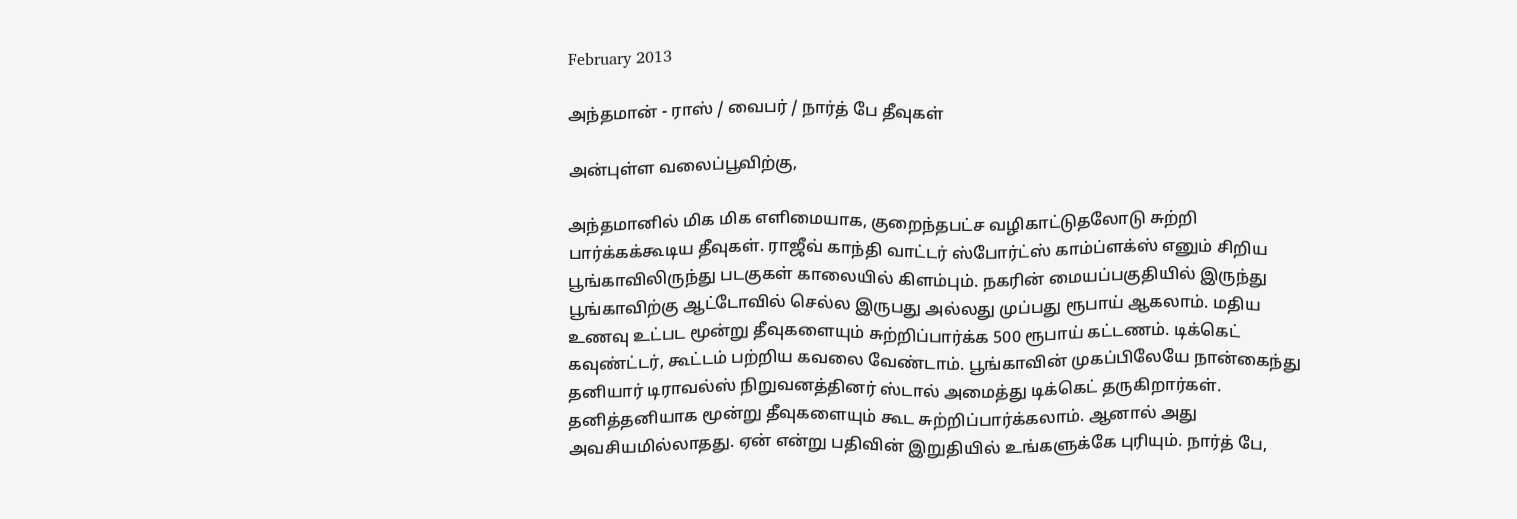February 2013

அந்தமான் - ராஸ் / வைபர் / நார்த் பே தீவுகள்

அன்புள்ள வலைப்பூவிற்கு,

அந்தமானில் மிக மிக எளிமையாக, குறைந்தபட்ச வழிகாட்டுதலோடு சுற்றி பார்க்கக்கூடிய தீவுகள். ராஜீவ் காந்தி வாட்டர் ஸ்போர்ட்ஸ் காம்ப்ளக்ஸ் எனும் சிறிய பூங்காவிலிருந்து படகுகள் காலையில் கிளம்பும். நகரின் மையப்பகுதியில் இருந்து பூங்காவிற்கு ஆட்டோவில் செல்ல இருபது அல்லது முப்பது ரூபாய் ஆகலாம். மதிய உணவு உட்பட மூன்று தீவுகளையும் சுற்றிப்பார்க்க 500 ரூபாய் கட்டணம். டிக்கெட் கவுண்ட்டர், கூட்டம் பற்றிய கவலை வேண்டாம். பூங்காவின் முகப்பிலேயே நான்கைந்து தனியார் டிராவல்ஸ் நிறுவனத்தினர் ஸ்டால் அமைத்து டிக்கெட் தருகிறார்கள். தனித்தனியாக மூன்று தீவுகளையும் கூட சுற்றிப்பார்க்கலாம். ஆனால் அது அவசியமில்லாதது. ஏன் என்று பதிவின் இறுதியில் உங்களுக்கே புரியும். நார்த் பே,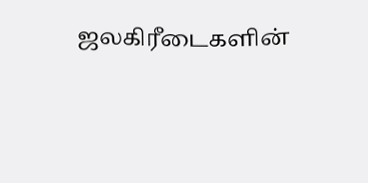ஜலகிரீடைகளின்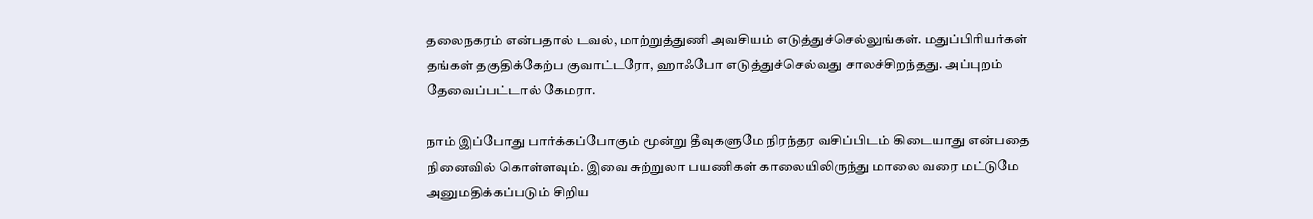தலைநகரம் என்பதால் டவல், மாற்றுத்துணி அவசியம் எடுத்துச்செல்லுங்கள். மதுப்பிரியர்கள் தங்கள் தகுதிக்கேற்ப குவாட்டரோ, ஹாஃபோ எடுத்துச்செல்வது சாலச்சிறந்தது. அப்புறம் தேவைப்பட்டால் கேமரா.

நாம் இப்போது பார்க்கப்போகும் மூன்று தீவுகளுமே நிரந்தர வசிப்பிடம் கிடையாது என்பதை நினைவில் கொள்ளவும். இவை சுற்றுலா பயணிகள் காலையிலிருந்து மாலை வரை மட்டுமே அனுமதிக்கப்படும் சிறிய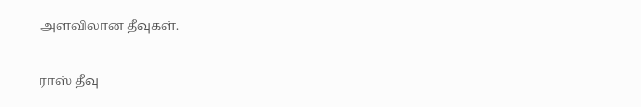அளவிலான தீவுகள்.

ராஸ் தீவு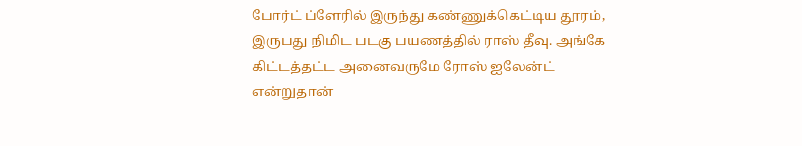போர்ட் ப்ளேரில் இருந்து கண்ணுக்கெட்டிய தூரம், இருபது நிமிட படகு பயணத்தில் ராஸ் தீவு. அங்கே கிட்டத்தட்ட அனைவருமே ரோஸ் ஐலேன்ட் என்றுதான்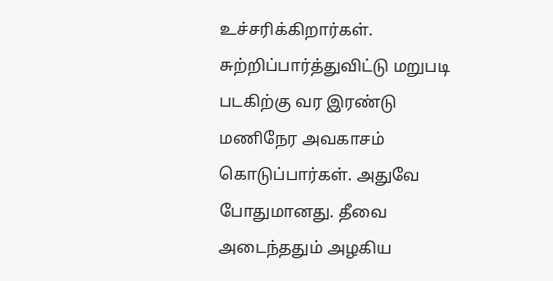உச்சரிக்கிறார்கள். சுற்றிப்பார்த்துவிட்டு மறுபடி படகிற்கு வர இரண்டு மணிநேர அவகாசம் கொடுப்பார்கள். அதுவே போதுமானது. தீவை அடைந்ததும் அழகிய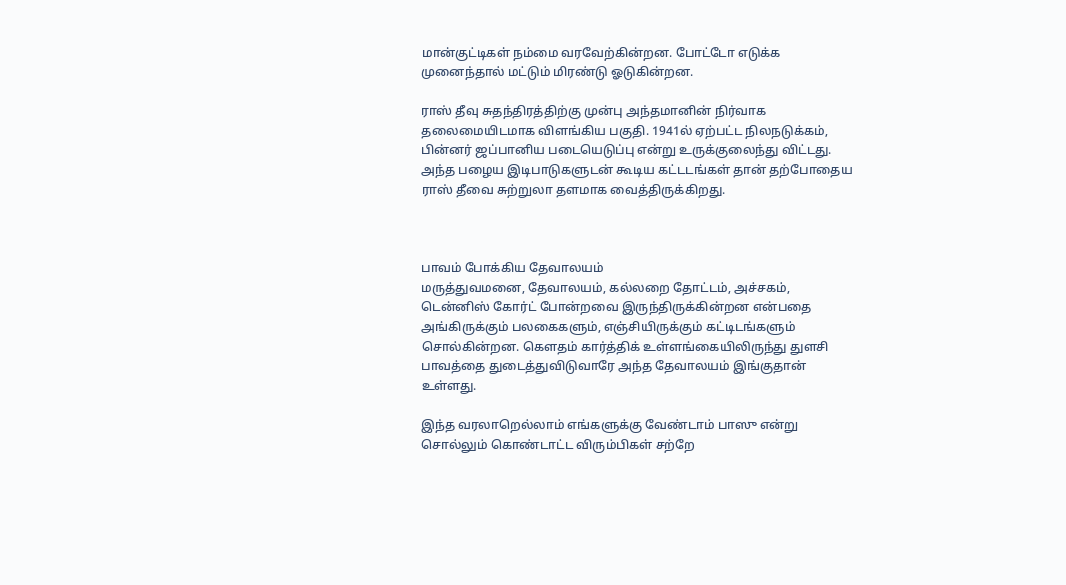மான்குட்டிகள் நம்மை வரவேற்கின்றன. போட்டோ எடுக்க முனைந்தால் மட்டும் மிரண்டு ஓடுகின்றன.

ராஸ் தீவு சுதந்திரத்திற்கு முன்பு அந்தமானின் நிர்வாக தலைமையிடமாக விளங்கிய பகுதி. 1941ல் ஏற்பட்ட நிலநடுக்கம், பின்னர் ஜப்பானிய படையெடுப்பு என்று உருக்குலைந்து விட்டது. அந்த பழைய இடிபாடுகளுடன் கூடிய கட்டடங்கள் தான் தற்போதைய ராஸ் தீவை சுற்றுலா தளமாக வைத்திருக்கிறது.



பாவம் போக்கிய தேவாலயம்
மருத்துவமனை, தேவாலயம், கல்லறை தோட்டம், அச்சகம், டென்னிஸ் கோர்ட் போன்றவை இருந்திருக்கின்றன என்பதை அங்கிருக்கும் பலகைகளும், எஞ்சியிருக்கும் கட்டிடங்களும் சொல்கின்றன. கெளதம் கார்த்திக் உள்ளங்கையிலிருந்து துளசி பாவத்தை துடைத்துவிடுவாரே அந்த தேவாலயம் இங்குதான் உள்ளது.

இந்த வரலாறெல்லாம் எங்களுக்கு வேண்டாம் பாஸு என்று சொல்லும் கொண்டாட்ட விரும்பிகள் சற்றே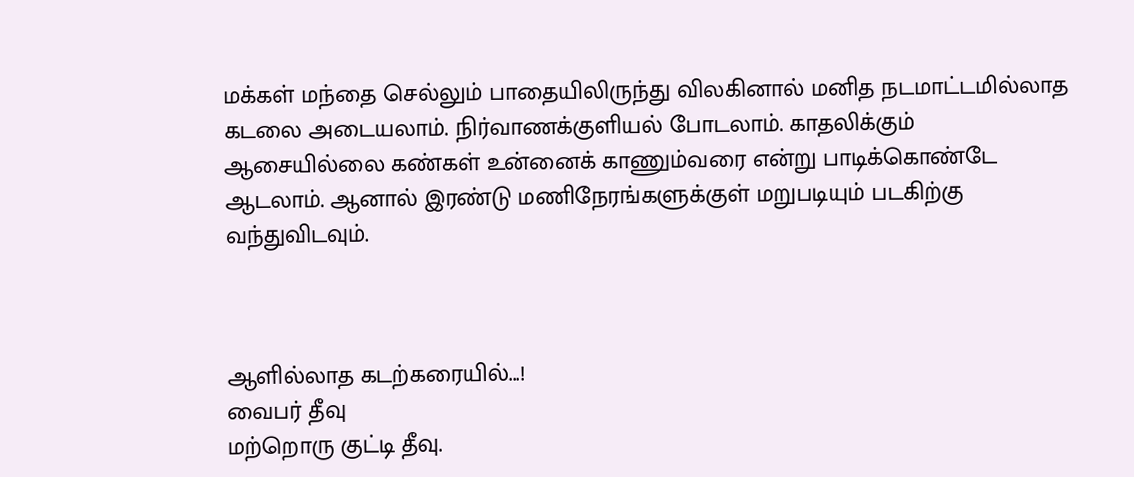மக்கள் மந்தை செல்லும் பாதையிலிருந்து விலகினால் மனித நடமாட்டமில்லாத கடலை அடையலாம். நிர்வாணக்குளியல் போடலாம். காதலிக்கும் ஆசையில்லை கண்கள் உன்னைக் காணும்வரை என்று பாடிக்கொண்டே ஆடலாம். ஆனால் இரண்டு மணிநேரங்களுக்குள் மறுபடியும் படகிற்கு வந்துவிடவும்.



ஆளில்லாத கடற்கரையில்...!
வைபர் தீவு
மற்றொரு குட்டி தீவு.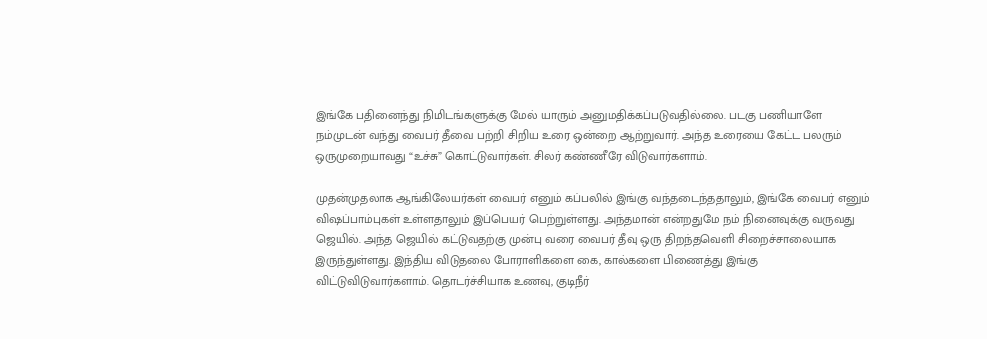இங்கே பதினைந்து நிமிடங்களுக்கு மேல் யாரும் அனுமதிக்கப்படுவதில்லை. படகு பணியாளே நம்முடன் வந்து வைபர் தீவை பற்றி சிறிய உரை ஒன்றை ஆற்றுவார். அந்த உரையை கேட்ட பலரும் ஒருமுறையாவது “உச்சு” கொட்டுவார்கள். சிலர் கண்ணீரே விடுவார்களாம்.

முதன்முதலாக ஆங்கிலேயர்கள் வைபர் எனும் கப்பலில் இங்கு வந்தடைந்ததாலும், இங்கே வைபர் எனும் விஷப்பாம்புகள் உள்ளதாலும் இப்பெயர் பெற்றுள்ளது. அந்தமான் என்றதுமே நம் நினைவுக்கு வருவது ஜெயில். அந்த ஜெயில் கட்டுவதற்கு முன்பு வரை வைபர் தீவு ஒரு திறந்தவெளி சிறைச்சாலையாக இருந்துள்ளது. இந்திய விடுதலை போராளிகளை கை, கால்களை பிணைத்து இங்கு விட்டுவிடுவார்களாம். தொடர்ச்சியாக உணவு, குடிநீர்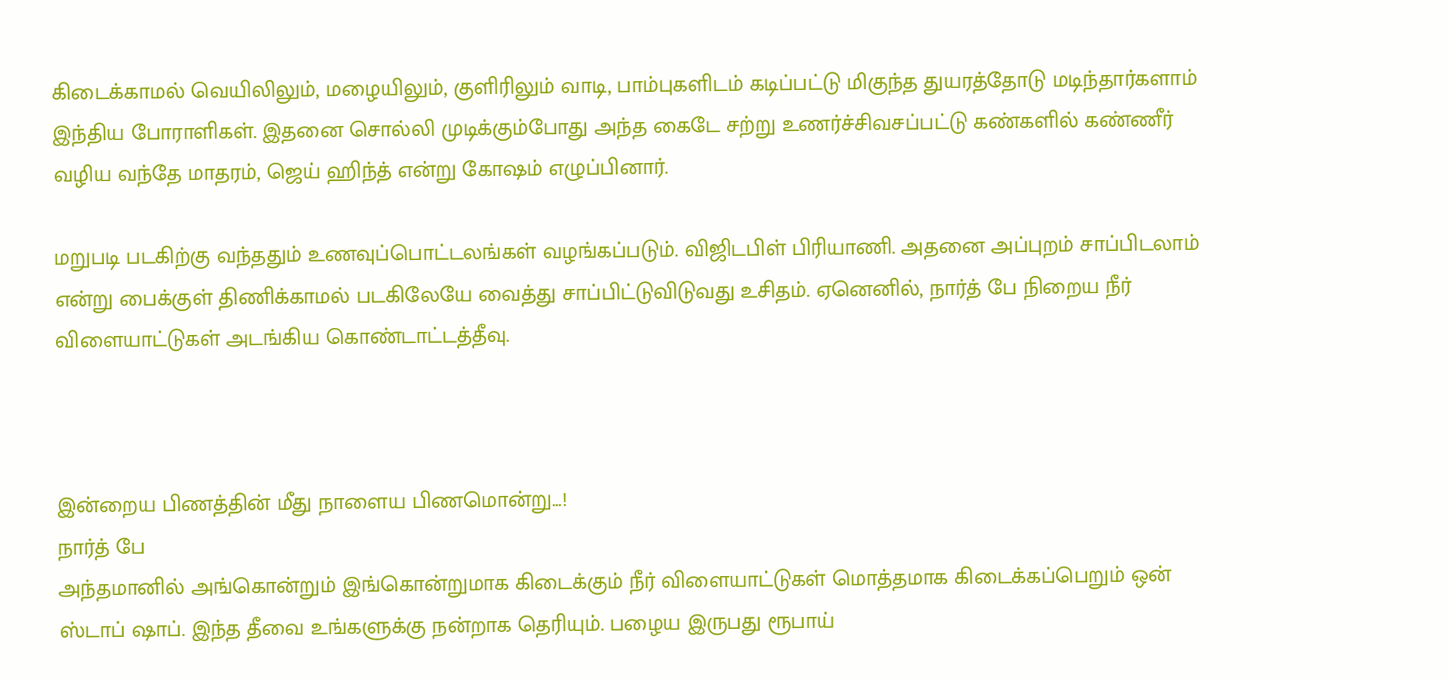கிடைக்காமல் வெயிலிலும், மழையிலும், குளிரிலும் வாடி, பாம்புகளிடம் கடிப்பட்டு மிகுந்த துயரத்தோடு மடிந்தார்களாம் இந்திய போராளிகள். இதனை சொல்லி முடிக்கும்போது அந்த கைடே சற்று உணர்ச்சிவசப்பட்டு கண்களில் கண்ணீர் வழிய வந்தே மாதரம், ஜெய் ஹிந்த் என்று கோஷம் எழுப்பினார்.

மறுபடி படகிற்கு வந்ததும் உணவுப்பொட்டலங்கள் வழங்கப்படும். விஜிடபிள் பிரியாணி. அதனை அப்புறம் சாப்பிடலாம் என்று பைக்குள் திணிக்காமல் படகிலேயே வைத்து சாப்பிட்டுவிடுவது உசிதம். ஏனெனில், நார்த் பே நிறைய நீர் விளையாட்டுகள் அடங்கிய கொண்டாட்டத்தீவு.



இன்றைய பிணத்தின் மீது நாளைய பிணமொன்று...!
நார்த் பே
அந்தமானில் அங்கொன்றும் இங்கொன்றுமாக கிடைக்கும் நீர் விளையாட்டுகள் மொத்தமாக கிடைக்கப்பெறும் ஒன் ஸ்டாப் ஷாப். இந்த தீவை உங்களுக்கு நன்றாக தெரியும். பழைய இருபது ரூபாய்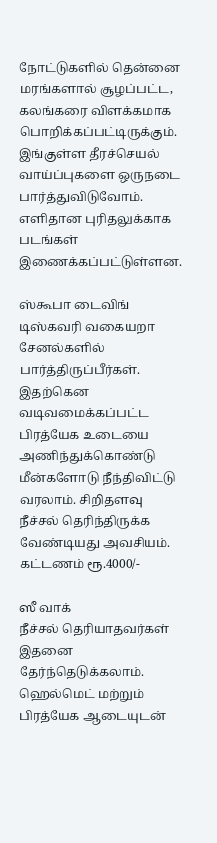நோட்டுகளில் தென்னை மரங்களால் சூழப்பட்ட, கலங்கரை விளக்கமாக பொறிக்கப்பட்டிருக்கும். இங்குள்ள தீரச்செயல் வாய்ப்புகளை ஒருநடை பார்த்துவிடுவோம். எளிதான புரிதலுக்காக படங்கள் இணைக்கப்பட்டுள்ளன.

ஸ்கூபா டைவிங்
டிஸ்கவரி வகையறா சேனல்களில் பார்த்திருப்பீர்கள். இதற்கென வடிவமைக்கப்பட்ட பிரத்யேக உடையை அணிந்துக்கொண்டு மீன்களோடு நீந்திவிட்டு வரலாம். சிறிதளவு நீச்சல் தெரிந்திருக்க வேண்டியது அவசியம். கட்டணம் ரூ.4000/-

ஸீ வாக்
நீச்சல் தெரியாதவர்கள் இதனை தேர்ந்தெடுக்கலாம். ஹெல்மெட் மற்றும் பிரத்யேக ஆடையுடன்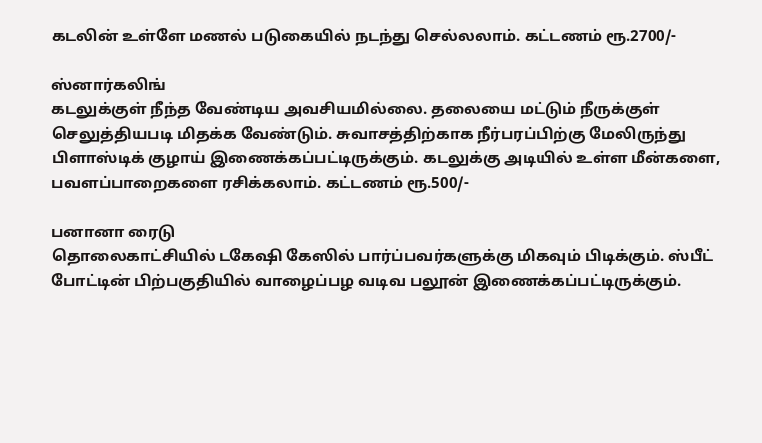கடலின் உள்ளே மணல் படுகையில் நடந்து செல்லலாம். கட்டணம் ரூ.2700/-

ஸ்னார்கலிங்
கடலுக்குள் நீந்த வேண்டிய அவசியமில்லை. தலையை மட்டும் நீருக்குள் செலுத்தியபடி மிதக்க வேண்டும். சுவாசத்திற்காக நீர்பரப்பிற்கு மேலிருந்து பிளாஸ்டிக் குழாய் இணைக்கப்பட்டிருக்கும். கடலுக்கு அடியில் உள்ள மீன்களை, பவளப்பாறைகளை ரசிக்கலாம். கட்டணம் ரூ.500/-

பனானா ரைடு
தொலைகாட்சியில் டகேஷி கேஸில் பார்ப்பவர்களுக்கு மிகவும் பிடிக்கும். ஸ்பீட் போட்டின் பிற்பகுதியில் வாழைப்பழ வடிவ பலூன் இணைக்கப்பட்டிருக்கும்.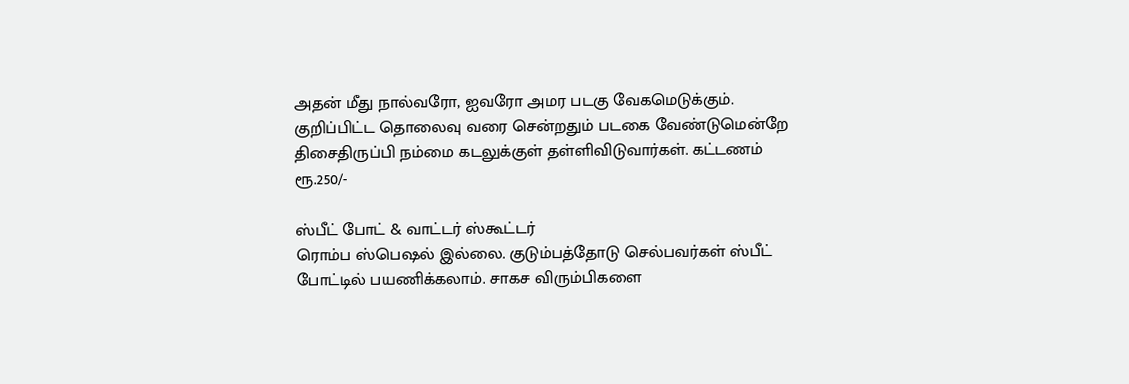அதன் மீது நால்வரோ, ஐவரோ அமர படகு வேகமெடுக்கும். குறிப்பிட்ட தொலைவு வரை சென்றதும் படகை வேண்டுமென்றே திசைதிருப்பி நம்மை கடலுக்குள் தள்ளிவிடுவார்கள். கட்டணம் ரூ.250/-

ஸ்பீட் போட் & வாட்டர் ஸ்கூட்டர்
ரொம்ப ஸ்பெஷல் இல்லை. குடும்பத்தோடு செல்பவர்கள் ஸ்பீட் போட்டில் பயணிக்கலாம். சாகச விரும்பிகளை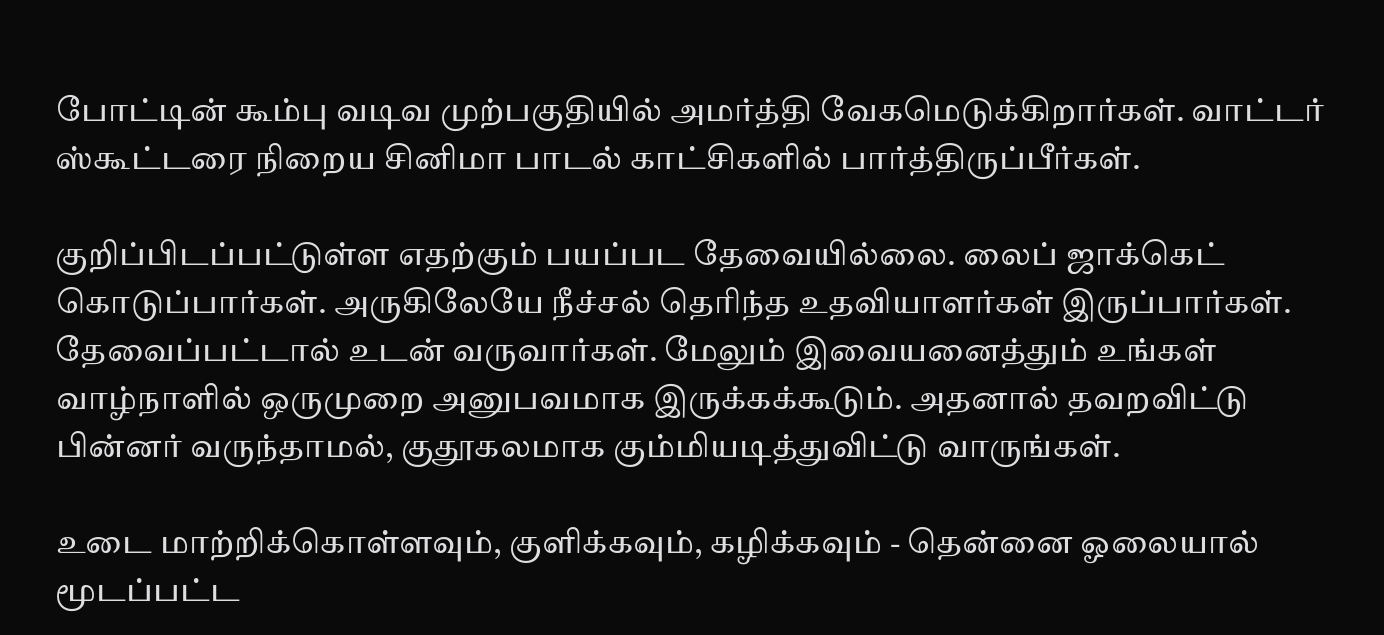போட்டின் கூம்பு வடிவ முற்பகுதியில் அமர்த்தி வேகமெடுக்கிறார்கள். வாட்டர் ஸ்கூட்டரை நிறைய சினிமா பாடல் காட்சிகளில் பார்த்திருப்பீர்கள்.

குறிப்பிடப்பட்டுள்ள எதற்கும் பயப்பட தேவையில்லை. லைப் ஜாக்கெட் கொடுப்பார்கள். அருகிலேயே நீச்சல் தெரிந்த உதவியாளர்கள் இருப்பார்கள். தேவைப்பட்டால் உடன் வருவார்கள். மேலும் இவையனைத்தும் உங்கள் வாழ்நாளில் ஒருமுறை அனுபவமாக இருக்கக்கூடும். அதனால் தவறவிட்டு பின்னர் வருந்தாமல், குதூகலமாக கும்மியடித்துவிட்டு வாருங்கள்.

உடை மாற்றிக்கொள்ளவும், குளிக்கவும், கழிக்கவும் - தென்னை ஓலையால் மூடப்பட்ட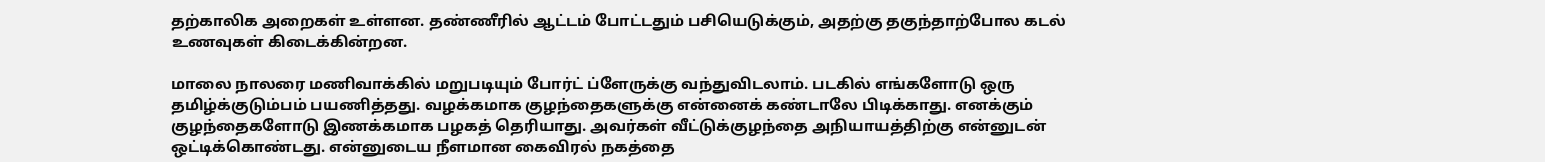தற்காலிக அறைகள் உள்ளன. தண்ணீரில் ஆட்டம் போட்டதும் பசியெடுக்கும், அதற்கு தகுந்தாற்போல கடல் உணவுகள் கிடைக்கின்றன.

மாலை நாலரை மணிவாக்கில் மறுபடியும் போர்ட் ப்ளேருக்கு வந்துவிடலாம். படகில் எங்களோடு ஒரு தமிழ்க்குடும்பம் பயணித்தது. வழக்கமாக குழந்தைகளுக்கு என்னைக் கண்டாலே பிடிக்காது. எனக்கும் குழந்தைகளோடு இணக்கமாக பழகத் தெரியாது. அவர்கள் வீட்டுக்குழந்தை அநியாயத்திற்கு என்னுடன் ஒட்டிக்கொண்டது. என்னுடைய நீளமான கைவிரல் நகத்தை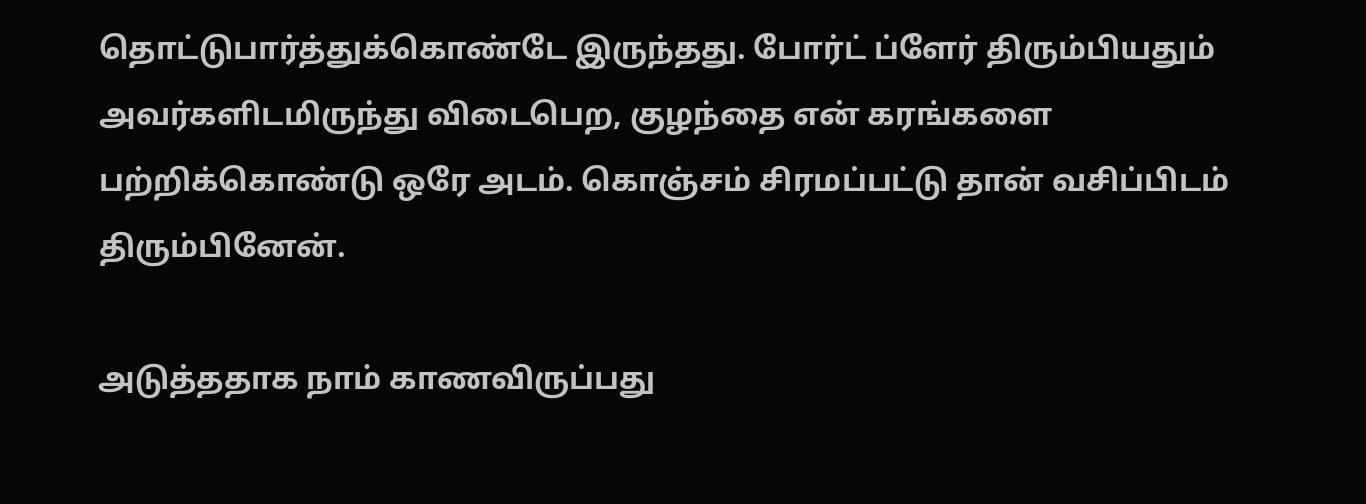தொட்டுபார்த்துக்கொண்டே இருந்தது. போர்ட் ப்ளேர் திரும்பியதும் அவர்களிடமிருந்து விடைபெற, குழந்தை என் கரங்களை பற்றிக்கொண்டு ஒரே அடம். கொஞ்சம் சிரமப்பட்டு தான் வசிப்பிடம் திரும்பினேன்.

அடுத்ததாக நாம் காணவிருப்பது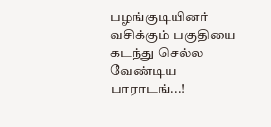பழங்குடியினர் வசிக்கும் பகுதியை கடந்து செல்ல வேண்டிய பாராடங்...!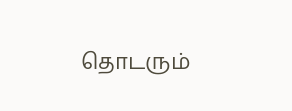தொடரும்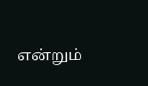என்றும்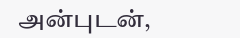அன்புடன்,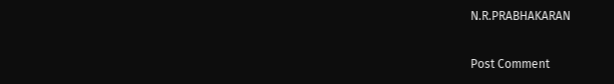N.R.PRABHAKARAN

Post Comment